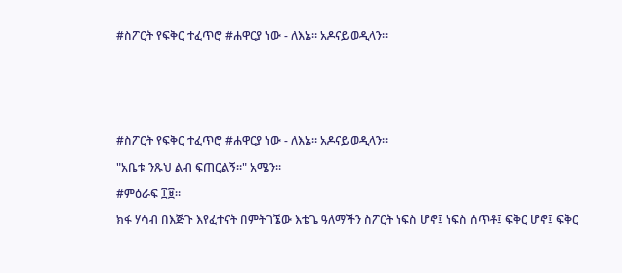#ስፖርት የፍቅር ተፈጥሮ #ሐዋርያ ነው - ለእኔ። አዶናይወዲላን።







#ስፖርት የፍቅር ተፈጥሮ #ሐዋርያ ነው - ለእኔ። አዶናይወዲላን።

"አቤቱ ንጹህ ልብ ፍጠርልኝ።" አሜን።

#ምዕራፍ ፲፱።

ክፋ ሃሳብ በእጅጉ እየፈተናት በምትገኜው እቴጌ ዓለማችን ስፖርት ነፍስ ሆኖ፤ ነፍስ ሰጥቶ፤ ፍቅር ሆኖ፤ ፍቅር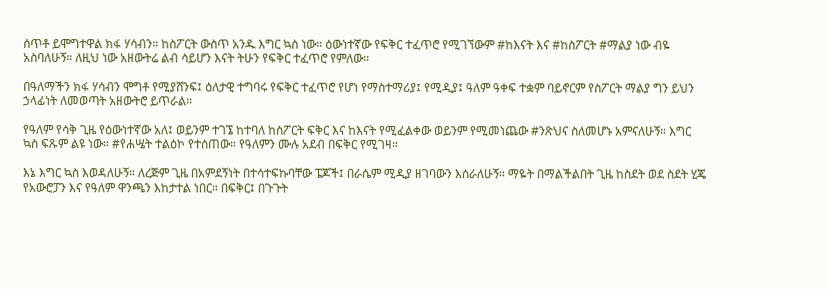ሰጥቶ ይሞግተዋል ክፋ ሃሳብን። ከስፖርት ውስጥ አንዱ እግር ኳስ ነው። ዕውነተኛው የፍቅር ተፈጥሮ የሚገኘውም #ከእናት እና #ከስፖርት #ማልያ ነው ብዬ አስባለሁኝ። ለዚህ ነው አዘውትሬ ልብ ሳይሆን እናት ትሁን የፍቅር ተፈጥሮ የምለው።

በዓለማችን ክፋ ሃሳብን ሞግቶ የሚያሸንፍ፤ ዕለታዊ ተግባሩ የፍቅር ተፈጥሮ የሆነ የማስተማሪያ፤ የሚዲያ፤ ዓለም ዓቀፍ ተቋም ባይኖርም የስፖርት ማልያ ግን ይህን ኃላፊነት ለመወጣት አዘውትሮ ይጥራል።

የዓለም የሳቅ ጊዜ የዕውነተኛው አለ፤ ወይንም ተገኜ ከተባለ ከስፖርት ፍቅር እና ከእናት የሚፈልቀው ወይንም የሚመነጨው #ንጽህና ስለመሆኑ አምናለሁኝ። እግር ኳስ ፍጹም ልዩ ነው። #የሐሤት ተልዕኮ የተሰጠው። የዓለምን ሙሉ አደብ በፍቅር የሚገዛ።

እኔ እግር ኳስ እወዳለሁኝ። ለረጅም ጊዜ በአምደኝነት በተሳተፍኩባቸው ፔጆች፤ በራሴም ሚዲያ ዘገባውን እሰራለሁኝ። ማዬት በማልችልበት ጊዜ ከስደት ወደ ስደት ሂጄ የአውሮፓን እና የዓለም ዋንጫን እከታተል ነበር። በፍቅር፤ በጉጉት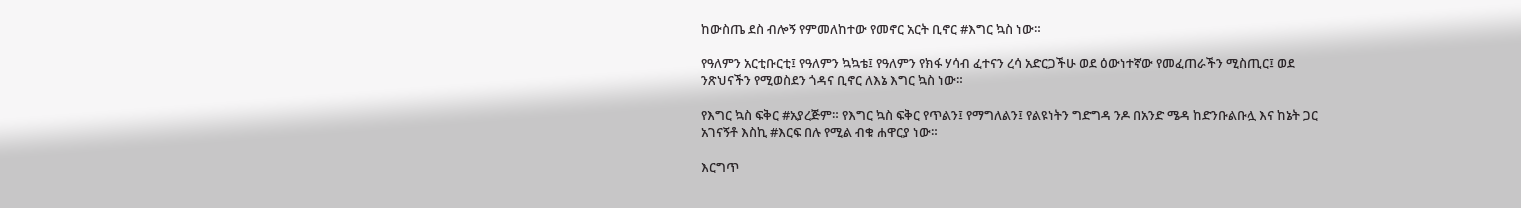ከውስጤ ደስ ብሎኝ የምመለከተው የመኖር አርት ቢኖር #እግር ኳስ ነው።

የዓለምን አርቲቡርቲ፤ የዓለምን ኳኳቴ፤ የዓለምን የክፋ ሃሳብ ፈተናን ረሳ አድርጋችሁ ወደ ዕውነተኛው የመፈጠራችን ሚስጢር፤ ወደ ንጽህናችን የሚወስደን ጎዳና ቢኖር ለእኔ እግር ኳስ ነው።

የእግር ኳስ ፍቅር #አያረጅም። የእግር ኳስ ፍቅር የጥልን፤ የማግለልን፤ የልዩነትን ግድግዳ ንዶ በአንድ ሜዳ ከድንቡልቡሏ እና ከኔት ጋር አገናኝቶ እስኪ #እርፍ በሉ የሚል ብቁ ሐዋርያ ነው።

እርግጥ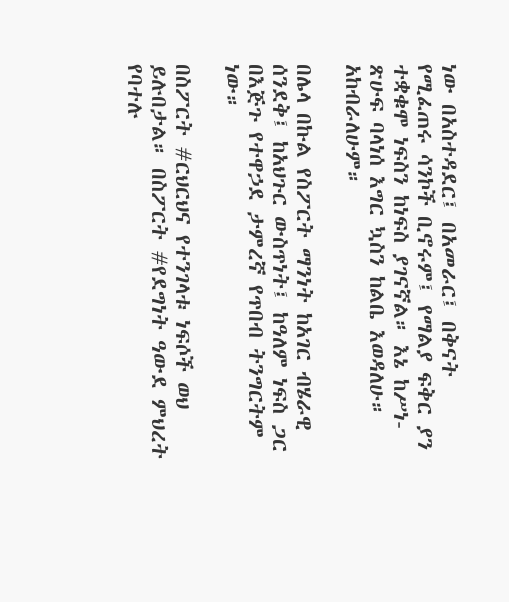ነው በአስተዳደር፤ በአመራር፤ በቅናት የሚፈጠሩ ሳንኮች ቢኖሩም፤ የማልያ ፍቅር ያን ተቋቁሞ ነፍስን ከነፍስ ያገናኛል። እኔ ከሥነ- ጽሁፍ ባላነሰ እግር ኳስን ከልቤ እወዳለሁ። አከብራለሁም።

በሌላ በኩል የስፖርት ማንነት ከአገር ብሄራዊ ሰንደቅ፤ ከአህጉር ውስጥነት፤ ከዓለም ነፍስ ጋር በእጅጉ የተዋኃደ ታምረኛ የጥበብ ትንግርትም ነው።

በስፖርት #ርህርህና የተንገላቱ ነፍሶች ወህ ይሉበታል። በስፖርት #የደግነት ዓውደ ምህረት የባተሉ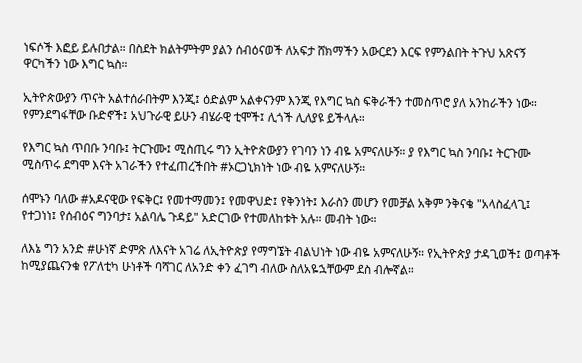ነፍሶች እፎይ ይሉበታል። በስደት ክልትምትም ያልን ሰብዕናወች ለአፍታ ሸክማችን አውርደን እርፍ የምንልበት ትጉህ አጽናኝ ዋርካችን ነው እግር ኳስ።

ኢትዮጵውያን ጥናት አልተሰራበትም እንጂ፤ ዕድልም አልቀናንም እንጂ የእግር ኳስ ፍቅራችን ተመስጥሮ ያለ አንከራችን ነው። የምንደግፋቸው ቡድኖች፤ አህጉራዊ ይሁን ብሄራዊ ቲሞች፤ ሊጎች ሊለያዩ ይችላሉ።

የእግር ኳስ ጥበቡ ንባቡ፤ ትርጉሙ፤ ሚስጢሩ ግን ኢትዮጵውያን የገባን ነን ብዬ አምናለሁኝ። ያ የእግር ኳስ ንባቡ፤ ትርጉሙ ሚስጥሩ ደግሞ እናት አገራችን የተፈጠረችበት #ኦርጋኒክነት ነው ብዬ አምናለሁኝ።

ሰሞኑን ባለው #አዶናዊው የፍቅር፤ የመተማመን፤ የመዋህድ፤ የቅንነት፤ እራስን መሆን የመቻል አቅም ንቅናቄ "አላስፈላጊ፤ የተጋነነ፤ የሰብዕና ግንባታ፤ አልባሌ ጉዳይ" አድርገው የተመለከቱት አሉ። መብት ነው።

ለእኔ ግን አንድ #ሁነኛ ድምጽ ለእናት አገሬ ለኢትዮጵያ የማግኜት ብልህነት ነው ብዬ አምናለሁኝ። የኢትዮጵያ ታዳጊወች፤ ወጣቶች ከሚያጨናንቁ የፖለቲካ ሁነቶች ባሻገር ለአንድ ቀን ፈገግ ብለው ስለአዬኋቸውም ደስ ብሎኛል።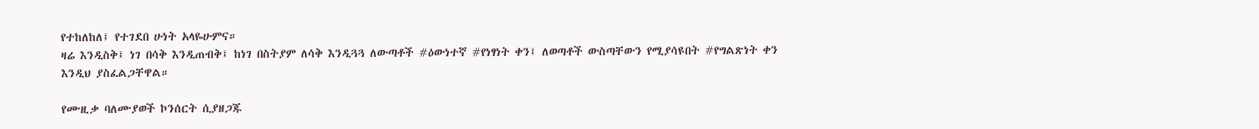የተከለከለ፤ የተገደበ ሁነት አላዬሁምና።
ዛሬ እንዲስቅ፤ ነገ በሳቅ እንዲጠብቅ፤ ከነገ በስትያም ለሳቅ እንዲጓጓ ለውጣቶች #ዕውነተኛ #የነፃነት ቀን፤ ለወጣቶች ውስጣቸውን የሚያሳዩበት #የግልጽነት ቀን እንዲህ ያስፈልጋቸዋል።

የሙዚቃ ባለሙያወች ኮንሰርት ሲያዘጋጁ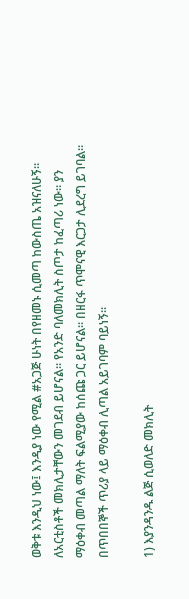ወቅቱ እንዲህ ነው፤ እንዲያ ነው የሚል #አጋጅ ሁነት በየዘመኑ ሲመጣ ከውስጤ አዝናለሁኝ። ለአርቲስቶች መክሊታቸውን መገደብ ይሆናል። የአንድ ባለመክሊት ስጦታ ከፈጣሪ ነው። ያን ማዕቀብ መጣል ማለት ፍልሚያው ከሰጩ ጋር ይሆናል። በዘርፋ ጥሞናዊ እርጋታ ሊደረግ ይገባል። በጥበበኞች ጥሪያ ላይ ማዕቀብ ሊጣል አይገባም ባይነኝ።

1) እያንዳንዱ ልጅ ሲወለድ መክሊት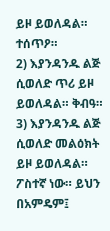ይዞ ይወለዳል። ተሰጥዖ።
2) እያንዳንዱ ልጅ ሲወለድ ጥሪ ይዞ ይወለዳል። ቅብዓ።
3) እያንዳንዱ ልጅ ሲወለድ መልዕክት ይዞ ይወለዳል። ፖስተኛ ነው። ይህን በአምዴም፤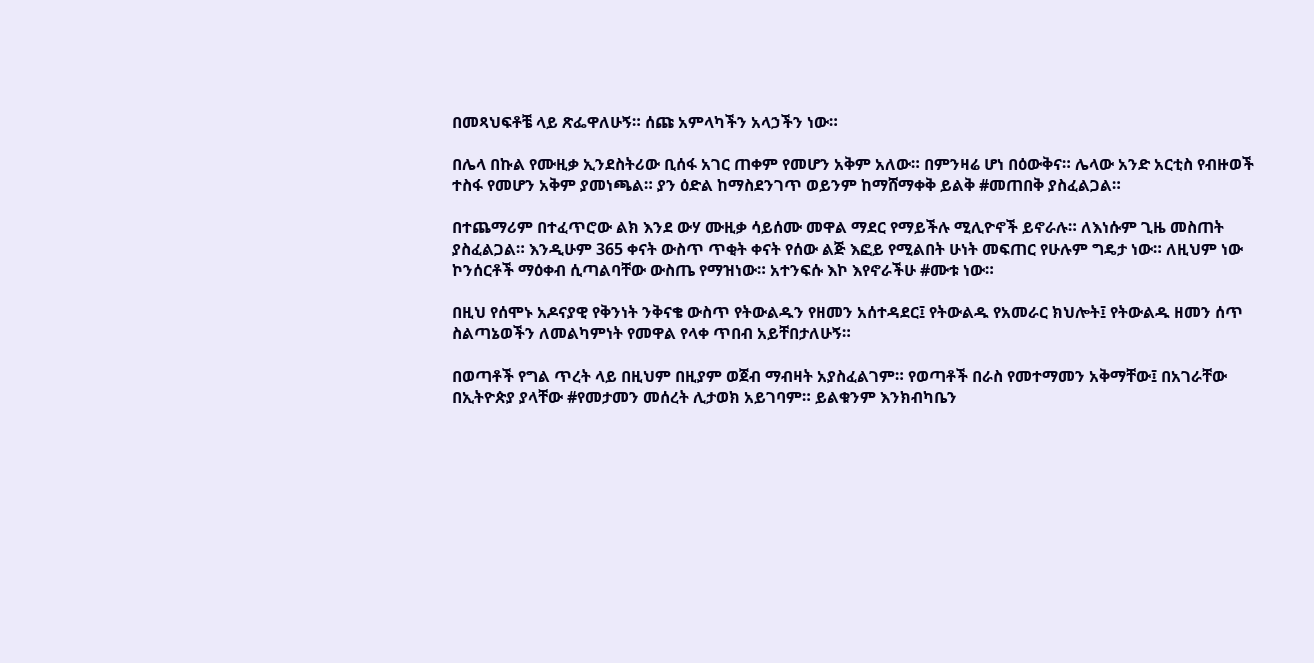በመጻህፍቶቼ ላይ ጽፌዋለሁኝ። ሰጩ አምላካችን አላኃችን ነው።

በሌላ በኩል የሙዚቃ ኢንደስትሪው ቢሰፋ አገር ጠቀም የመሆን አቅም አለው። በምንዛሬ ሆነ በዕውቅና። ሌላው አንድ አርቲስ የብዙወች ተስፋ የመሆን አቅም ያመነጫል። ያን ዕድል ከማስደንገጥ ወይንም ከማሸማቀቅ ይልቅ #መጠበቅ ያስፈልጋል።

በተጨማሪም በተፈጥሮው ልክ እንደ ውሃ ሙዚቃ ሳይሰሙ መዋል ማደር የማይችሉ ሚሊዮኖች ይኖራሉ። ለእነሱም ጊዜ መስጠት ያስፈልጋል። እንዲሁም 365 ቀናት ውስጥ ጥቂት ቀናት የሰው ልጅ እፎይ የሚልበት ሁነት መፍጠር የሁሉም ግዴታ ነው። ለዚህም ነው ኮንሰርቶች ማዕቀብ ሲጣልባቸው ውስጤ የማዝነው። አተንፍሱ እኮ እየኖራችሁ #ሙቱ ነው።

በዚህ የሰሞኑ አዶናያዊ የቅንነት ንቅናቄ ውስጥ የትውልዱን የዘመን አሰተዳደር፤ የትውልዱ የአመራር ክህሎት፤ የትውልዱ ዘመን ሰጥ ስልጣኔወችን ለመልካምነት የመዋል የላቀ ጥበብ አይቸበታለሁኝ።

በወጣቶች የግል ጥረት ላይ በዚህም በዚያም ወጀብ ማብዛት አያስፈልገም። የወጣቶች በራስ የመተማመን አቅማቸው፤ በአገራቸው በኢትዮጵያ ያላቸው #የመታመን መሰረት ሊታወክ አይገባም። ይልቁንም እንክብካቤን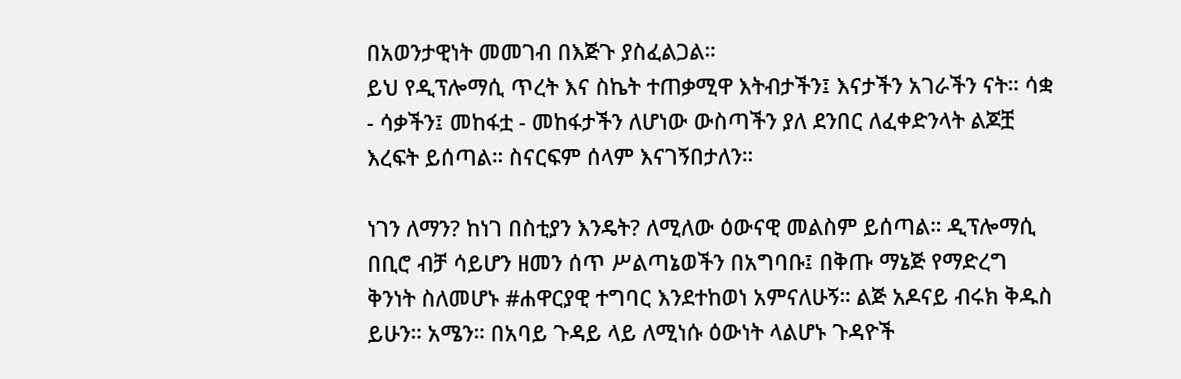በአወንታዊነት መመገብ በእጅጉ ያስፈልጋል።
ይህ የዲፕሎማሲ ጥረት እና ስኬት ተጠቃሚዋ እትብታችን፤ እናታችን አገራችን ናት። ሳቋ - ሳቃችን፤ መከፋቷ - መከፋታችን ለሆነው ውስጣችን ያለ ደንበር ለፈቀድንላት ልጆቿ እረፍት ይሰጣል። ስናርፍም ሰላም እናገኝበታለን።

ነገን ለማን? ከነገ በስቲያን እንዴት? ለሚለው ዕውናዊ መልስም ይሰጣል። ዲፕሎማሲ በቢሮ ብቻ ሳይሆን ዘመን ሰጥ ሥልጣኔወችን በአግባቡ፤ በቅጡ ማኔጅ የማድረግ ቅንነት ስለመሆኑ #ሐዋርያዊ ተግባር እንደተከወነ አምናለሁኝ። ልጅ አዶናይ ብሩክ ቅዱስ ይሁን። አሜን። በአባይ ጉዳይ ላይ ለሚነሱ ዕውነት ላልሆኑ ጉዳዮች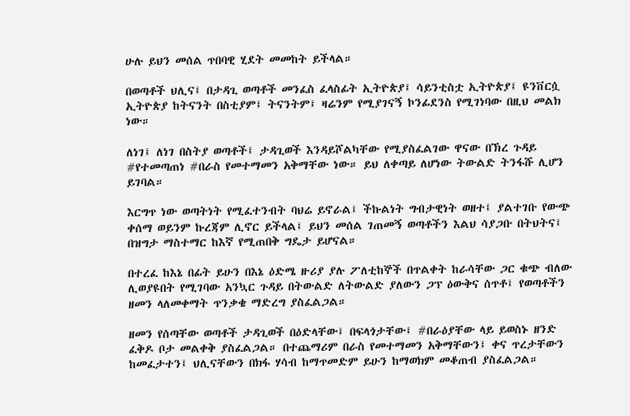ሁሉ ይህን መሰል ጥበባዊ ሂደት መመከት ይችላል።

በወጣቶች ህሊና፤ በታዳጊ ወጣቶች መንፈስ ፈላስፊት ኢትዮጵያ፤ ሳይንቲስቷ ኢትዮጵያ፤ ዩንቨርሷ ኢትዮጵያ ከትናንት በስቲያም፤ ትናንትም፤ ዛሬንም የሚያገናኝ ኮንፊደንስ የሚገነባው በዚህ መልክ ነው።

ለነገ፤ ለነገ በስትያ ወጣቶች፤ ታዳጊወች እንዳይሾልካቸው የሚያስፈልገው ዋናው በኽረ ጉዳይ #የተመጣጠነ #በራስ የመተማመን አቅማቸው ነው። ይህ ለቀጣይ ለሆነው ትውልድ ትንፋሹ ሊሆን ይገባል።

እርግጥ ነው ወጣትነት የሚፈተንብት ባህሬ ይኖራል፤ ችኩልነት ግብታዊነት ወዘተ፤ ያልተገቡ የውጭ ቀሰማ ወይንም ኩረጃም ሊኖር ይችላል፤ ይህን መሰል ገጠመኝ ወጣቶችን እልህ ሳያጋቡ በትህትና፤ በዝግታ ማስተማር ከእኛ የሚጠበቅ ግዴታ ይሆናል።

በተረፈ ከእኔ በፊት ይሁን በእኔ ዕድሜ ዙሪያ ያሉ ፖለቲከኞች በጥልቀት ከራሳቸው ጋር ቁጭ ብለው ሊወያዩበት የሚገባው አንኳር ጉዳይ በትውልድ ለትውልድ ያለውን ጋፕ ዕውቅና ሰጥቶ፤ የወጣቶችን ዘመን ላለመቀማት ጥንቃቄ ማድረግ ያስፈልጋል።

ዘመን የሰጣቸው ወጣቶች ታዳጊወች በዕድላቸው፤ በፍላጎታቸው፤ #በራዕያቸው ላይ ይወስኑ ዘንድ ፈቅዶ ቦታ መልቀቅ ያስፈልጋል። በተጨማሪም በራስ የመተማመን አቅማቸውን፤ ቀና ጥረታቸውን ከመፈታተን፤ ህሊናቸውን በክፋ ሃሳብ ከማጥመድም ይሁን ከማወክም መቆጠብ ያስፈልጋል።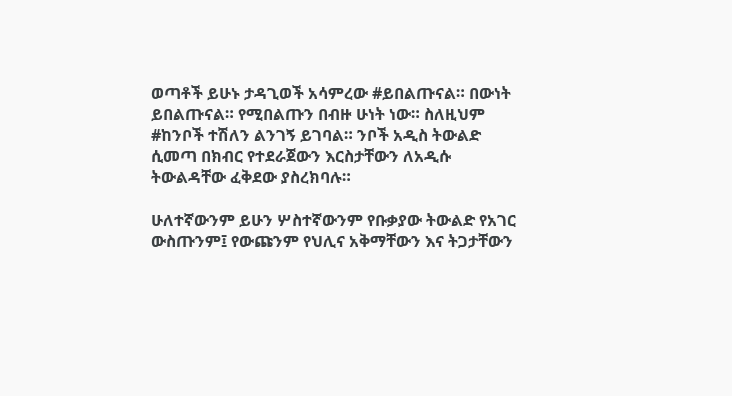ወጣቶች ይሁኑ ታዳጊወች አሳምረው #ይበልጡናል። በውነት ይበልጡናል። የሚበልጡን በብዙ ሁነት ነው። ስለዚህም #ከንቦች ተሽለን ልንገኝ ይገባል። ንቦች አዲስ ትውልድ ሲመጣ በክብር የተደራጀውን እርስታቸውን ለአዲሱ ትውልዳቸው ፈቅደው ያስረክባሉ።

ሁለተኛውንም ይሁን ሦስተኛውንም የቡቃያው ትውልድ የአገር ውስጡንም፤ የውጩንም የህሊና አቅማቸውን እና ትጋታቸውን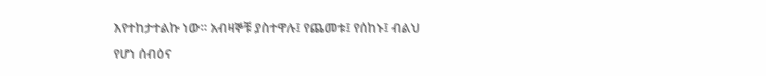እየተከታተልኩ ነው። አብዛኞቹ ያስተዋሉ፤ የጨመቱ፤ የሰከኑ፤ ብልህ የሆነ ሰብዕና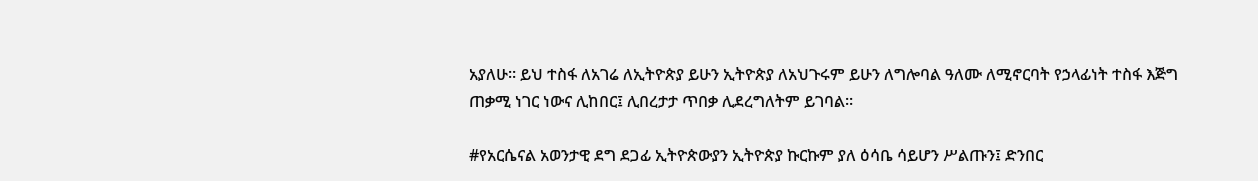አያለሁ። ይህ ተስፋ ለአገሬ ለኢትዮጵያ ይሁን ኢትዮጵያ ለአህጉሩም ይሁን ለግሎባል ዓለሙ ለሚኖርባት የኃላፊነት ተስፋ እጅግ ጠቃሚ ነገር ነውና ሊከበር፤ ሊበረታታ ጥበቃ ሊደረግለትም ይገባል።

#የአርሴናል አወንታዊ ደግ ደጋፊ ኢትዮጵውያን ኢትዮጵያ ኩርኩም ያለ ዕሳቤ ሳይሆን ሥልጡን፤ ድንበር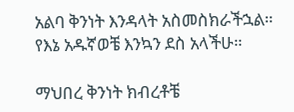አልባ ቅንነት እንዳላት አስመስክራችኋል። የእኔ አዱኛወቼ እንኳን ደስ አላችሁ።

ማህበረ ቅንነት ክብረቶቼ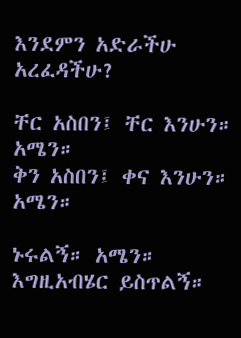እንደምን አድራችሁ አረፈዳችሁ?

ቸር አስበን፤ ቸር እንሁን። አሜን።
ቅን አስበን፤ ቀና እንሁን። አሜን።

ኑሩልኝ። አሜን።
እግዚአብሄር ይስጥልኝ።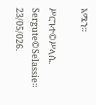አሜን።

ሥርጉተ©ሥላሴ.
Sergute©Selassie።
23/05/026.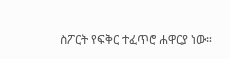ስፖርት የፍቅር ተፈጥሮ ሐዋርያ ነው።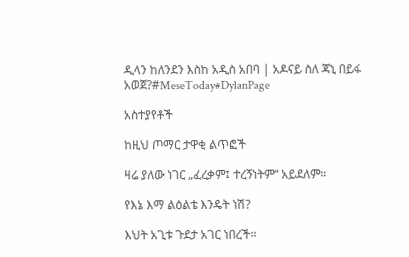ዲላን ከለንደን እስከ አዲስ አበባ | አዶናይ ስለ ጃኒ በይፋ አወጀ?#MeseToday#DylanPage

አስተያየቶች

ከዚህ ጦማር ታዋቂ ልጥፎች

ዛሬ ያለው ነገር „ፈረቃም፤ ተረኝነትም“ አይደለም።

የእኔ እማ ልዕልቴ እንዴት ነሽ?

እህት አጊቱ ጉደታ አገር ነበረች።